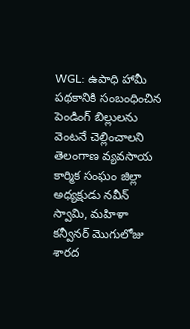WGL: ఉపాధి హామీ పథకానికి సంబంధించిన పెండింగ్ బిల్లులను వెంటనే చెల్లించాలని తెలంగాణ వ్యవసాయ కార్మిక సంఘం జిల్లా అధ్యక్షుడు నవీన్ స్వామి, మహిళా కన్వీనర్ మొగులోజు శారద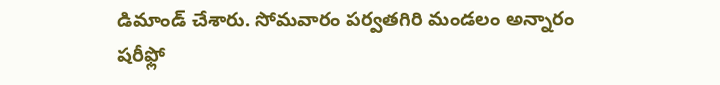డిమాండ్ చేశారు. సోమవారం పర్వతగిరి మండలం అన్నారం షరీఫ్లో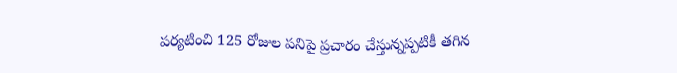పర్యటించి 125 రోజుల పనిపై ప్రచారం చేస్తున్నప్పటికీ తగిన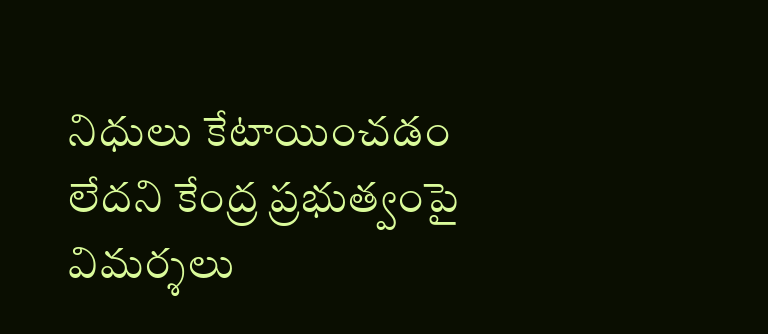నిధులు కేటాయించడం లేదని కేంద్ర ప్రభుత్వంపై విమర్శలు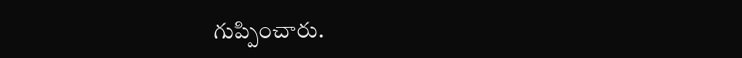గుప్పించారు.